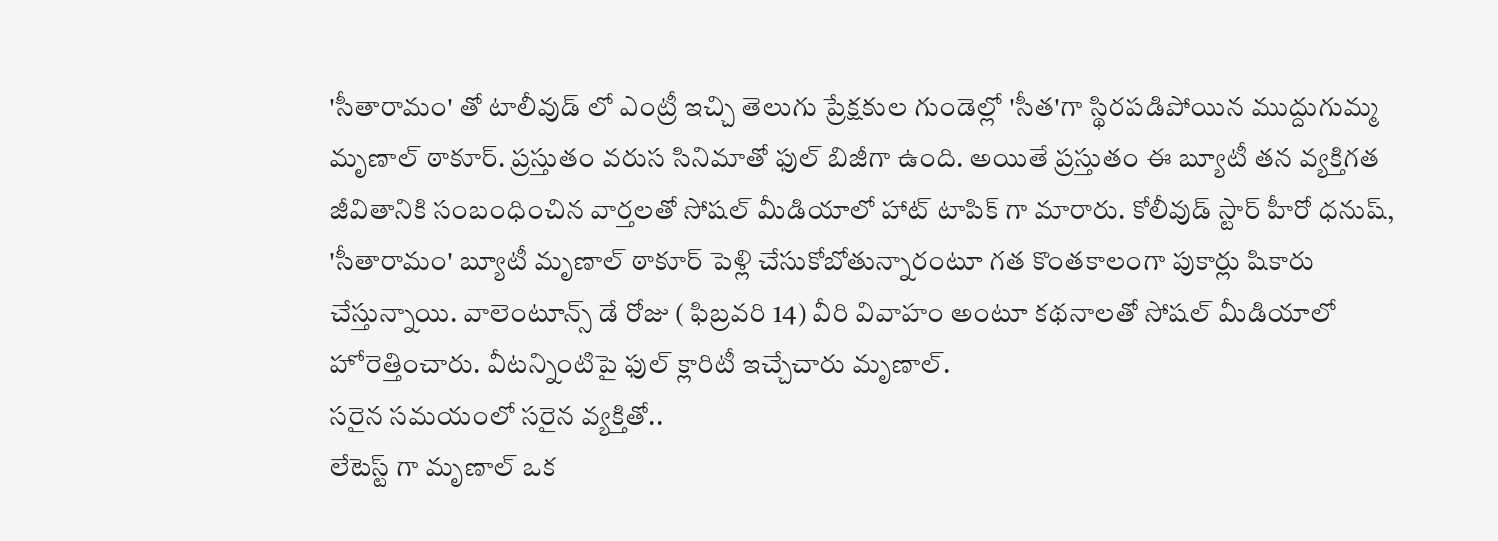'సీతారామం' తో టాలీవుడ్ లో ఎంట్రీ ఇచ్చి తెలుగు ప్రేక్షకుల గుండెల్లో 'సీత'గా స్థిరపడిపోయిన ముద్దుగుమ్మ మృణాల్ ఠాకూర్. ప్రస్తుతం వరుస సినిమాతో ఫుల్ బిజీగా ఉంది. అయితే ప్రస్తుతం ఈ బ్యూటీ తన వ్యక్తిగత జీవితానికి సంబంధించిన వార్తలతో సోషల్ మీడియాలో హాట్ టాపిక్ గా మారారు. కోలీవుడ్ స్టార్ హీరో ధనుష్, 'సీతారామం' బ్యూటీ మృణాల్ ఠాకూర్ పెళ్లి చేసుకోబోతున్నారంటూ గత కొంతకాలంగా పుకార్లు షికారు చేస్తున్నాయి. వాలెంటూన్స్ డే రోజు ( ఫిబ్రవరి 14) వీరి వివాహం అంటూ కథనాలతో సోషల్ మీడియాలో హోరెత్తించారు. వీటన్నింటిపై ఫుల్ క్లారిటీ ఇచ్చేచారు మృణాల్.
సరైన సమయంలో సరైన వ్యక్తితో..
లేటెస్ట్ గా మృణాల్ ఒక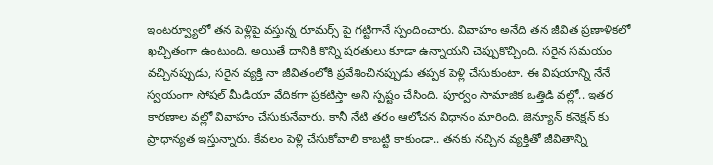ఇంటర్వ్యూలో తన పెళ్లిపై వస్తున్న రూమర్స్ పై గట్టిగానే స్పందించారు. వివాహం అనేది తన జీవిత ప్రణాళికలో ఖచ్చితంగా ఉంటుంది. అయితే దానికి కొన్ని షరతులు కూడా ఉన్నాయని చెప్పుకొచ్చింది. సరైన సమయం వచ్చినప్పుడు, సరైన వ్యక్తి నా జీవితంలోకి ప్రవేశించినప్పుడు తప్పక పెళ్లి చేసుకుంటా. ఈ విషయాన్ని నేనే స్వయంగా సోషల్ మీడియా వేదికగా ప్రకటిస్తా అని స్పష్టం చేసింది. పూర్వం సామాజిక ఒత్తిడి వల్లో.. ఇతర కారణాల వల్లో వివాహం చేసుకునేవారు. కానీ నేటి తరం ఆలోచన విధానం మారింది. జెన్యూన్ కనెక్షన్ కు ప్రాధాన్యత ఇస్తున్నారు. కేవలం పెళ్లి చేసుకోవాలి కాబట్టి కాకుండా.. తనకు నచ్చిన వ్యక్తితో జీవితాన్ని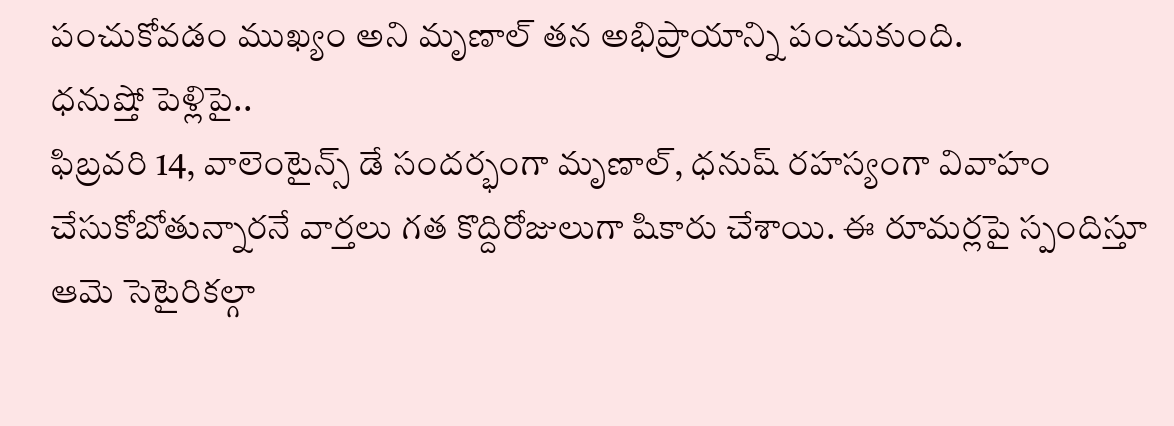పంచుకోవడం ముఖ్యం అని మృణాల్ తన అభిప్రాయాన్ని పంచుకుంది.
ధనుష్తో పెళ్లిపై..
ఫిబ్రవరి 14, వాలెంటైన్స్ డే సందర్భంగా మృణాల్, ధనుష్ రహస్యంగా వివాహం చేసుకోబోతున్నారనే వార్తలు గత కొద్దిరోజులుగా షికారు చేశాయి. ఈ రూమర్లపై స్పందిస్తూ ఆమె సెటైరికల్గా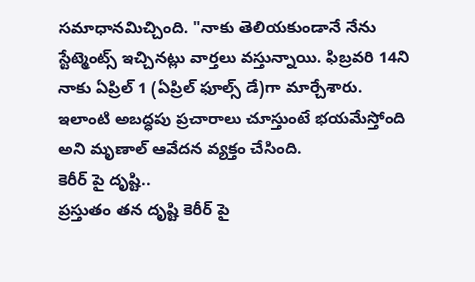సమాధానమిచ్చింది. "నాకు తెలియకుండానే నేను స్టేట్మెంట్స్ ఇచ్చినట్లు వార్తలు వస్తున్నాయి. ఫిబ్రవరి 14ని నాకు ఏప్రిల్ 1 (ఏప్రిల్ ఫూల్స్ డే)గా మార్చేశారు. ఇలాంటి అబద్ధపు ప్రచారాలు చూస్తుంటే భయమేస్తోంది అని మృణాల్ ఆవేదన వ్యక్తం చేసింది.
కెరీర్ పై దృష్టి..
ప్రస్తుతం తన దృష్టి కెరీర్ పై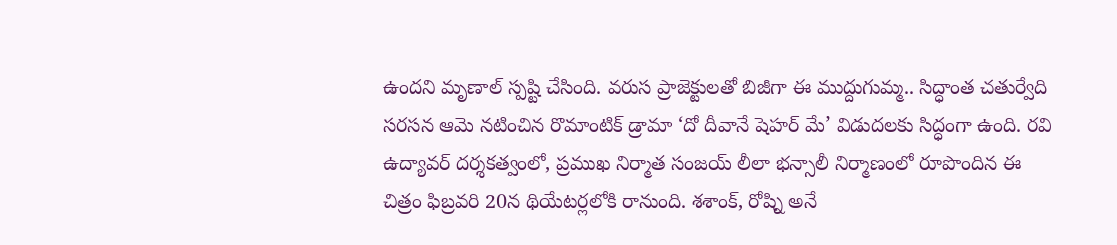ఉందని మృణాల్ స్పష్టి చేసింది. వరుస ప్రాజెక్టులతో బిజీగా ఈ ముద్దుగుమ్మ.. సిద్ధాంత చతుర్వేది సరసన ఆమె నటించిన రొమాంటిక్ డ్రామా ‘దో దీవానే షెహర్ మే’ విడుదలకు సిద్ధంగా ఉంది. రవి ఉద్యావర్ దర్శకత్వంలో, ప్రముఖ నిర్మాత సంజయ్ లీలా భన్సాలీ నిర్మాణంలో రూపొందిన ఈ చిత్రం ఫిబ్రవరి 20న థియేటర్లలోకి రానుంది. శశాంక్, రోష్ని అనే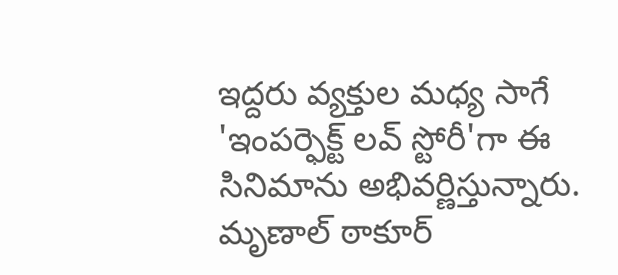ఇద్దరు వ్యక్తుల మధ్య సాగే 'ఇంపర్ఫెక్ట్ లవ్ స్టోరీ'గా ఈ సినిమాను అభివర్ణిస్తున్నారు. మృణాల్ ఠాకూర్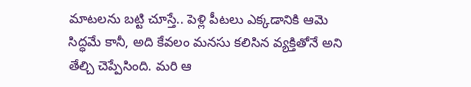మాటలను బట్టి చూస్తే.. పెళ్లి పీటలు ఎక్కడానికి ఆమె సిద్ధమే కానీ, అది కేవలం మనసు కలిసిన వ్యక్తితోనే అని తేల్చి చెప్పేసింది. మరి ఆ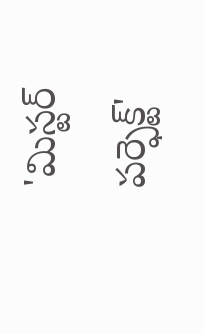'మిస్టర్ పర్ఫెక్ట్'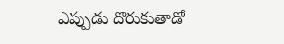ఎప్పుడు దొరుకుతాడో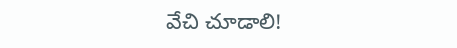వేచి చూడాలి!